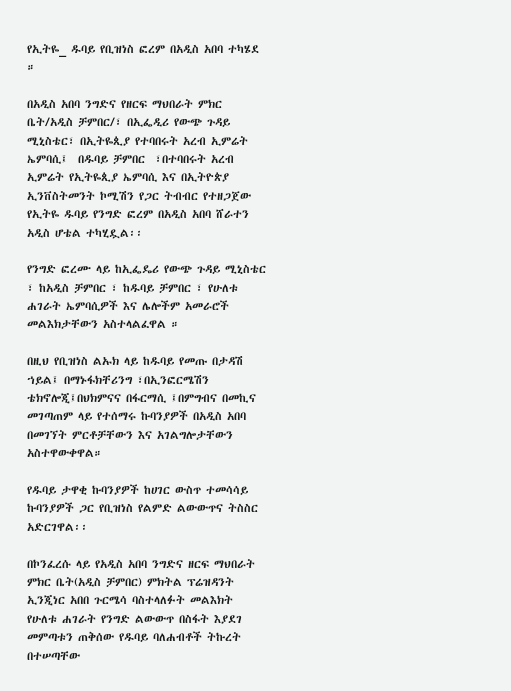የኢትዬ_ ዱባይ የቢዝነስ ፎረም በአዲስ አበባ ተካሄደ ።

በአዲስ አበባ ንግድና የዘርፍ ማህበራት ምክር ቤት/አዲስ ቻምበር/፣ በኢፌዲሪ የውጭ ጉዳይ ሚኒስቴር፣ በኢትዬጲያ የተባበሩት አረብ ኢምሬት ኤምባሲ፤  በዱባይ ቻምበር  ፣በተባበሩት አረብ ኢምሬት የኢትዬጲያ ኤምባሲ እና በኢትዮጵያ ኢንቨስትመንት ኮሚሽን የጋር ትብብር የተዘጋጀው የኢትዬ ዱባይ የንግድ ፎረም በአዲስ አበባ ሸራተን አዲስ ሆቴል ተካሂዷል፡፡

የንግድ ፎረሙ ላይ ከኢፌዴሪ የውጭ ጉዳይ ሚኒስቴር ፣ ከአዲስ ቻምበር ፣ ከዱባይ ቻምበር ፣ የሁለቱ ሐገራት ኤምባሲዎች እና ሌሎችም አመራሮች መልእክታቸውን አስተላልፈዋል ።

በዚህ የቢዝነስ ልኡክ ላይ ከዱባይ የመጡ በታዳሽ ኀይል፤ በማኑፋክቸሪንግ ፣በኢንፎርሜሽን ቴክኖሎጂ፤በህክምናና በፋርማሲ ፤በምግብና በመኪና መገጣጠም ላይ የተሰማሩ ኩባንያዎች በአዲስ አበባ በመገኘት ምርቶቻቸውን እና አገልግሎታቸውን አስተዋውቀዋል።

የዱባይ ታዋቂ ኩባንያዎች ከሀገር ውስጥ ተመሳሳይ ኩባንያዎች ጋር የቢዝነስ የልምድ ልውውጥና ትስስር  አድርገዋል፡፡

በኮንፈረሱ ላይ የአዲስ አበባ ንግድና ዘርፍ ማህበራት ምክር ቤት(አዲስ ቻምበር) ምክትል ፕሬዝዳንት ኢንጂነር አበበ ጉርሜሳ ባስተላለፉት መልእክት የሁለቱ ሐገራት የንግድ ልውውጥ በስፋት እያደገ መምጣቱን ጠቅሰው የዱባይ ባለሐብቶች ትኩረት በተሠጣቸው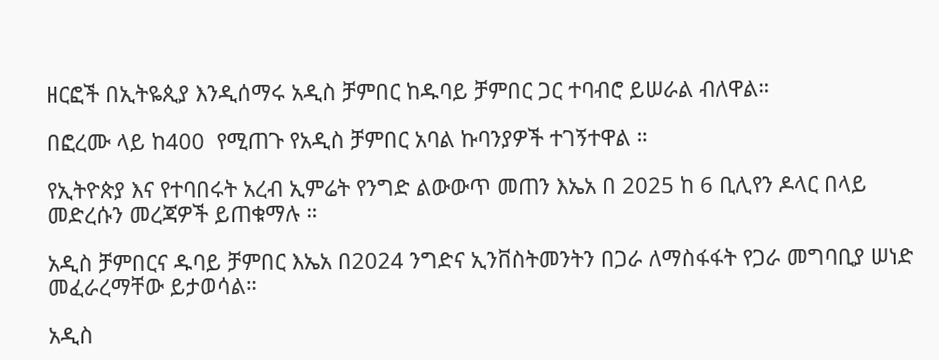ዘርፎች በኢትዬጲያ እንዲሰማሩ አዲስ ቻምበር ከዱባይ ቻምበር ጋር ተባብሮ ይሠራል ብለዋል።

በፎረሙ ላይ ከ400  የሚጠጉ የአዲስ ቻምበር አባል ኩባንያዎች ተገኝተዋል ።

የኢትዮጵያ እና የተባበሩት አረብ ኢምሬት የንግድ ልውውጥ መጠን እኤአ በ 2025 ከ 6 ቢሊየን ዶላር በላይ መድረሱን መረጃዎች ይጠቁማሉ ።

አዲስ ቻምበርና ዱባይ ቻምበር እኤአ በ2024 ንግድና ኢንቨስትመንትን በጋራ ለማስፋፋት የጋራ መግባቢያ ሠነድ መፈራረማቸው ይታወሳል።

አዲስ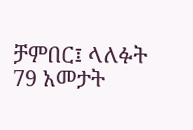ቻምበር፤ ላለፉት 79 አመታት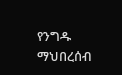የንግዱ ማህበረሰብ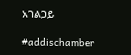አገልጋይ

#addischamber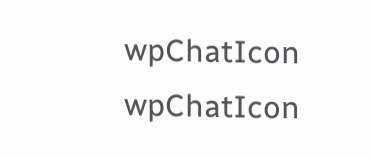wpChatIcon
wpChatIcon